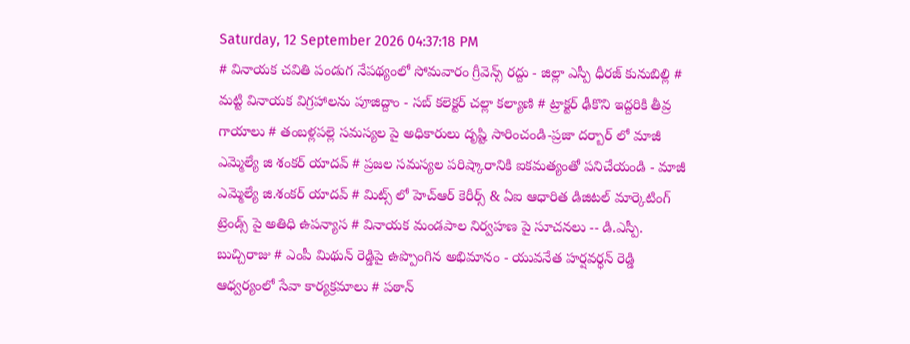Saturday, 12 September 2026 04:37:18 PM
# వినాయక చవితి పండుగ నేపథ్యంలో సోమవారం గ్రీవెన్స్ రద్దు - జిల్లా ఎస్పీ ధీరజ్ కునుబిల్లి # మట్టి వినాయక విగ్రహాలను పూజిద్దాం - సబ్ కలెక్టర్ చల్లా కల్యాణి # ట్రాక్టర్ ఢీకొని ఇద్దరికి తీవ్ర గాయాలు # తంబళ్లపల్లె సమస్యల పై అధికారులు దృష్టి సారించండి-ప్రజా దర్బార్ లో మాజీ ఎమ్మెల్యే జి శంకర్ యాదవ్ # ప్రజల సమస్యల పరిష్కారానికి ఐకమత్యంతో పనిచేయండి - మాజీ ఎమ్మెల్యే జి.శంకర్ యాదవ్ # మిట్స్ లో హెచ్‌ఆర్ కెరీర్స్ & ఏఐ ఆధారిత డిజిటల్ మార్కెటింగ్ ట్రెండ్స్ పై అతిధి ఉపన్యాస # వినాయక మండపాల నిర్వహణ పై సూచనలు -- డి.ఎస్పీ. బుచ్చిరాజు # ఎంపీ మిథున్ రెడ్డిపై ఉప్పొంగిన అభిమానం - యువనేత హర్షవర్ధన్ రెడ్డి ఆధ్వర్యంలో సేవా కార్యక్రమాలు # పఠాన్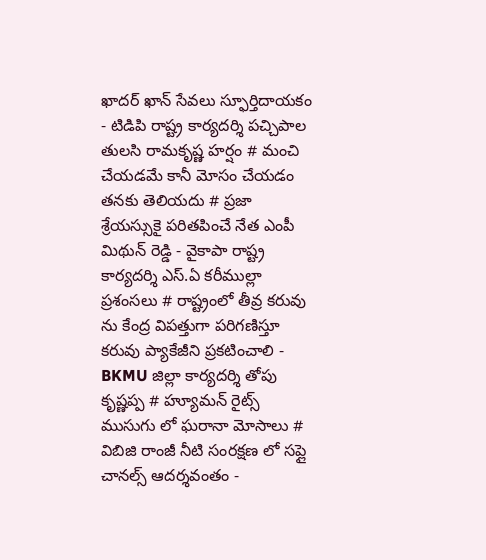ఖాదర్ ఖాన్ సేవలు స్ఫూర్తిదాయకం - టిడిపి రాష్ట్ర కార్యదర్శి పచ్చిపాల తులసి రామకృష్ణ హర్షం # మంచి చేయడమే కానీ మోసం చేయడం తనకు తెలియదు # ప్రజా శ్రేయస్సుకై పరితపించే నేత ఎంపీ మిథున్ రెడ్డి - వైకాపా రాష్ట్ర కార్యదర్శి ఎస్.ఏ కరీముల్లా ప్రశంసలు # రాష్ట్రంలో తీవ్ర కరువు ను కేంద్ర విపత్తుగా పరిగణిస్తూ కరువు ప్యాకేజీని ప్రకటించాలి - BKMU జిల్లా కార్యదర్శి తోపు కృష్ణప్ప # హ్యూమన్ రైట్స్ ముసుగు లో ఘరానా మోసాలు # విబిజి రాంజీ నీటి సంరక్షణ లో సప్లై చానల్స్ ఆదర్శవంతం -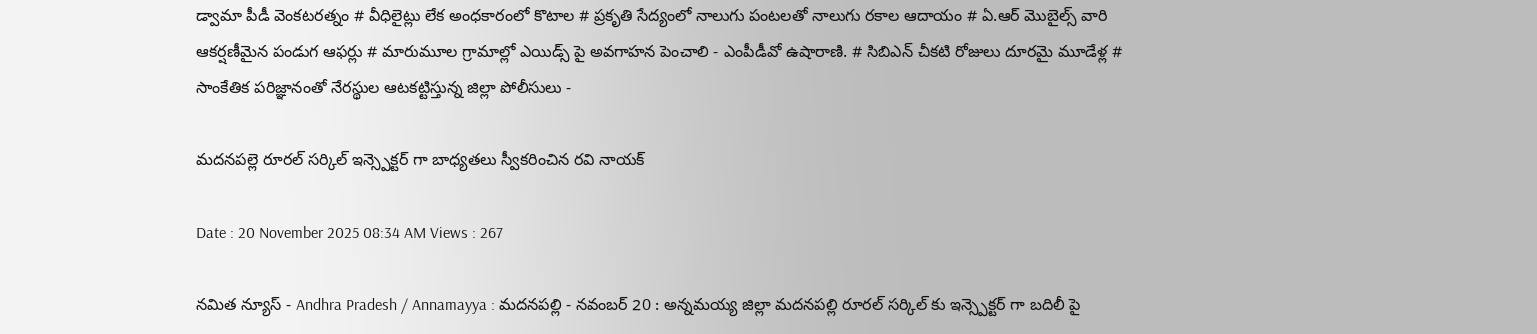డ్వామా పీడీ వెంకటరత్నం # వీధిలైట్లు లేక అంధకారంలో కొటాల # ప్రకృతి సేద్యంలో నాలుగు పంటలతో నాలుగు రకాల ఆదాయం # ఏ.ఆర్ మొబైల్స్ వారి ఆకర్షణీమైన పండుగ ఆఫర్లు # మారుమూల గ్రామాల్లో ఎయిడ్స్ పై అవగాహన పెంచాలి - ఎంపీడీవో ఉషారాణి. # సిబిఎన్ చీకటి రోజులు దూరమై మూడేళ్ల # సాంకేతిక పరిజ్ఞానంతో నేరస్థుల ఆటకట్టిస్తున్న జిల్లా పోలీసులు -

మదనపల్లె రూరల్ సర్కిల్ ఇన్స్పెక్టర్ గా బాధ్యతలు స్వీకరించిన రవి నాయక్

Date : 20 November 2025 08:34 AM Views : 267

నమిత న్యూస్ - Andhra Pradesh / Annamayya : మదనపల్లి - నవంబర్ 20 : అన్నమయ్య జిల్లా మదనపల్లి రూరల్ సర్కిల్ కు ఇన్స్పెక్టర్ గా బదిలీ పై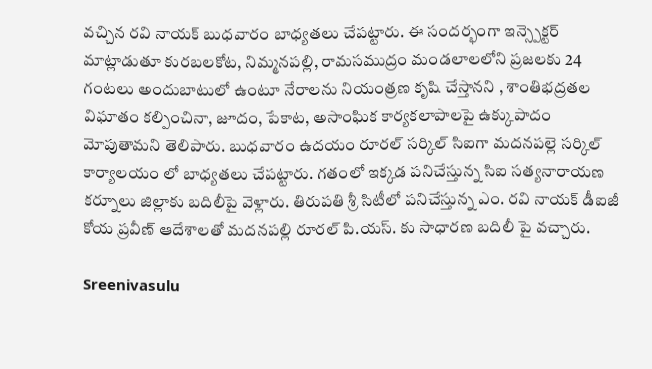వచ్చిన రవి నాయక్ బుధవారం బాధ్యతలు చేపట్టారు. ఈ సందర్భంగా ఇన్స్పెక్టర్ మాట్లాడుతూ కురబలకోట, నిమ్మనపల్లి, రామసముద్రం మండలాలలోని ప్రజలకు 24 గంటలు అందుబాటులో ఉంటూ నేరాలను నియంత్రణ కృషి చేస్తానని , శాంతిభద్రతల విఘాతం కల్పించినా, జూదం, పేకాట, అసాంఘిక కార్యకలాపాలపై ఉక్కుపాదం మోపుతామని తెలిపారు. బుధవారం ఉదయం రూరల్ సర్కిల్ సిఐగా మదనపల్లె సర్కిల్ కార్యాలయం లో బాధ్యతలు చేపట్టారు. గతంలో ఇక్కడ పనిచేస్తున్న సిఐ సత్యనారాయణ కర్నూలు జిల్లాకు బదిలీపై వెళ్లారు. తిరుపతి శ్రీ సిటీలో పనిచేస్తున్న ఎం. రవి నాయక్ డీఐజీ కోయ ప్రవీణ్ ఆదేశాలతో మదనపల్లి రూరల్ పి.యస్. కు సాధారణ బదిలీ పై వచ్చారు.

Sreenivasulu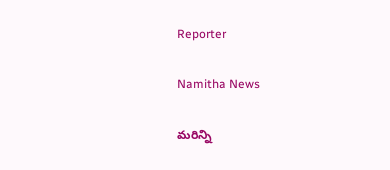Reporter

Namitha News

మరిన్ని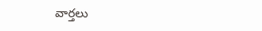వార్తలు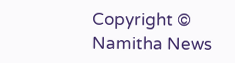Copyright © Namitha News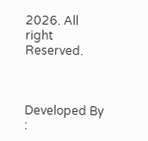2026. All right Reserved.



Developed By :